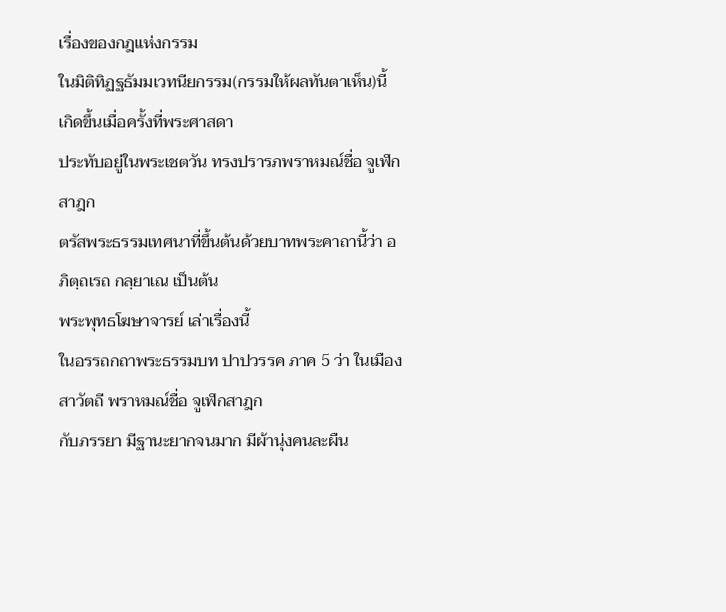เรื่องของกฎแห่งกรรม
ในมิติทิฏฐธัมมเวทนียกรรม(กรรมให้ผลทันตาเห็น)นี้ เกิดขึ้นเมื่อครั้งที่พระศาสดา
ประทับอยู่ในพระเชตวัน ทรงปรารภพราหมณ์ชื่อ จูเฬกสาฎก
ตรัสพระธรรมเทศนาที่ขึ้นต้นด้วยบาทพระคาถานี้ว่า อภิตฺถเรถ กลฺยาเณ เป็นต้น
พระพุทธโฆษาจารย์ เล่าเรื่องนี้
ในอรรถกถาพระธรรมบท ปาปวรรค ภาค 5 ว่า ในเมืองสาวัตถี พราหมณ์ชื่อ จูเฬกสาฎก
กับภรรยา มีฐานะยากจนมาก มีผ้านุ่งคนละผืน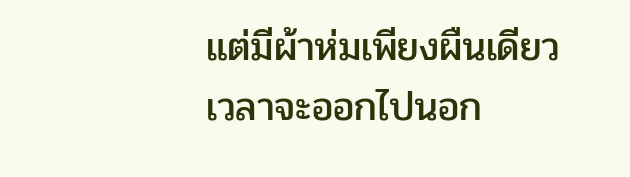แต่มีผ้าห่มเพียงผืนเดียว
เวลาจะออกไปนอก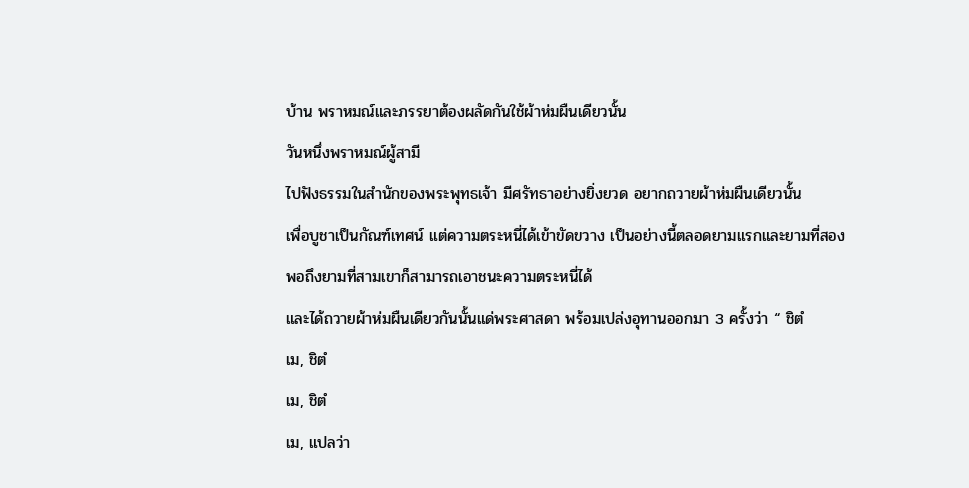บ้าน พราหมณ์และภรรยาต้องผลัดกันใช้ผ้าห่มผืนเดียวนั้น
วันหนึ่งพราหมณ์ผู้สามี
ไปฟังธรรมในสำนักของพระพุทธเจ้า มีศรัทธาอย่างยิ่งยวด อยากถวายผ้าห่มผืนเดียวนั้น
เพื่อบูชาเป็นกัณฑ์เทศน์ แต่ความตระหนี่ได้เข้าขัดขวาง เป็นอย่างนี้ตลอดยามแรกและยามที่สอง
พอถึงยามที่สามเขาก็สามารถเอาชนะความตระหนี่ได้
และได้ถวายผ้าห่มผืนเดียวกันนั้นแด่พระศาสดา พร้อมเปล่งอุทานออกมา 3 ครั้งว่า “ ชิตํ
เม, ชิตํ
เม, ชิตํ
เม, แปลว่า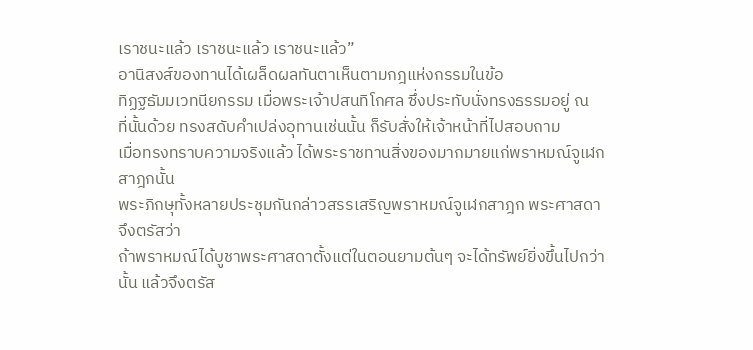เราชนะแล้ว เราชนะแล้ว เราชนะแล้ว”
อานิสงส์ของทานได้เผล็ดผลทันตาเห็นตามกฎแห่งกรรมในข้อ
ทิฏฐธัมมเวทนียกรรม เมื่อพระเจ้าปสนทิโกศล ซึ่งประทับนั่งทรงธรรมอยู่ ณ
ที่นั้นด้วย ทรงสดับคำเปล่งอุทานเช่นนั้น ก็รับสั่งให้เจ้าหน้าที่ไปสอบถาม
เมื่อทรงทราบความจริงแล้ว ได้พระราชทานสิ่งของมากมายแก่พราหมณ์จูเฬกสาฎกนั้น
พระภิกษุทั้งหลายประชุมกันกล่าวสรรเสริญพราหมณ์จูเฬกสาฎก พระศาสดาจึงตรัสว่า
ถ้าพราหมณ์ได้บูชาพระศาสดาตั้งแต่ในตอนยามต้นๆ จะได้ทรัพย์ยิ่งขึ้นไปกว่านั้น แล้วจึงตรัส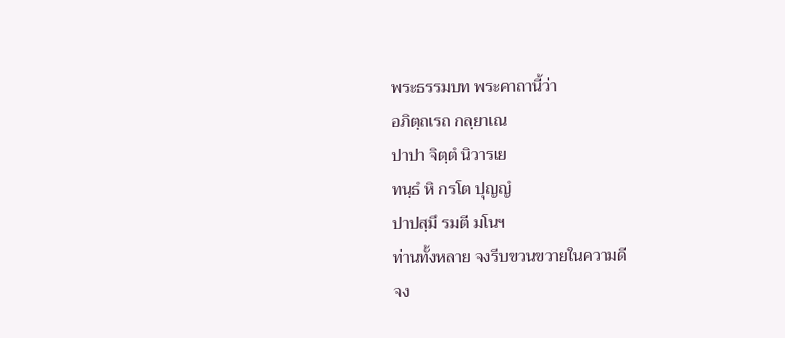พระธรรมบท พระคาถานี้ว่า
อภิตฺถเรถ กลฺยาเณ
ปาปา จิตฺตํ นิวารเย
ทนฺธํ หิ กรโต ปุญญํ
ปาปสฺมึ รมตี มโนฯ
ท่านทั้งหลาย จงรีบขวนขวายในความดี
จง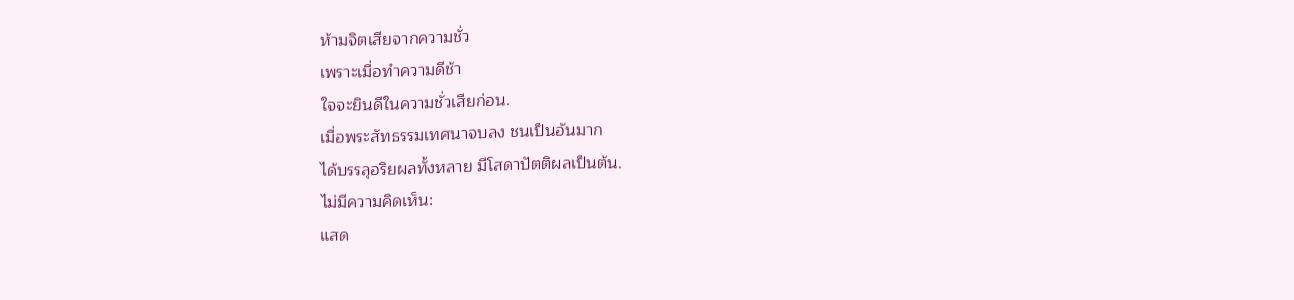ห้ามจิตเสียจากความชั่ว
เพราะเมื่อทำความดีช้า
ใจจะยินดีในความชั่วเสียก่อน.
เมื่อพระสัทธรรมเทศนาจบลง ชนเป็นอันมาก
ได้บรรลุอริยผลทั้งหลาย มีโสดาปัตติผลเป็นต้น.
ไม่มีความคิดเห็น:
แสด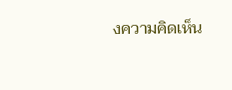งความคิดเห็น